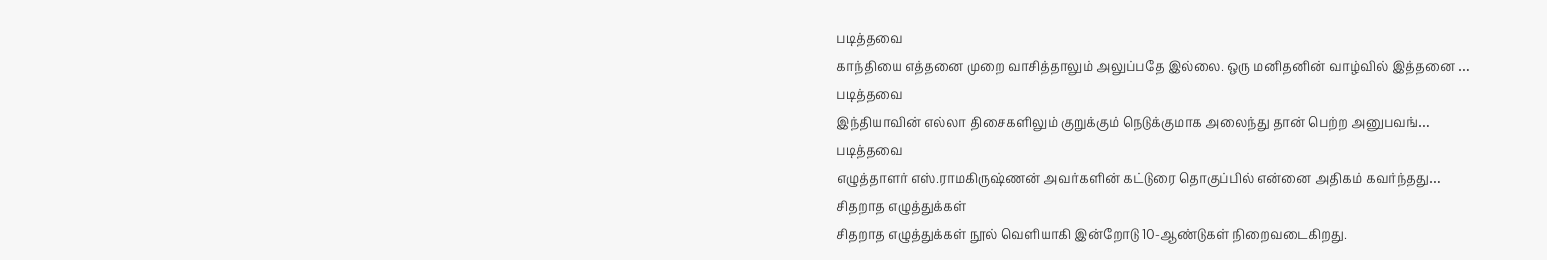படித்தவை
காந்தியை எத்தனை முறை வாசித்தாலும் அலுப்பதே இல்லை. ஒரு மனிதனின் வாழ்வில் இத்தனை …
படித்தவை
இந்தியாவின் எல்லா திசைகளிலும் குறுக்கும் நெடுக்குமாக அலைந்து தான் பெற்ற அனுபவங்…
படித்தவை
எழுத்தாளர் எஸ்.ராமகிருஷ்ணன் அவர்களின் கட்டுரை தொகுப்பில் என்னை அதிகம் கவர்ந்தது…
சிதறாத எழுத்துக்கள்
சிதறாத எழுத்துக்கள் நூல் வெளியாகி இன்றோடு 10-ஆண்டுகள் நிறைவடைகிறது.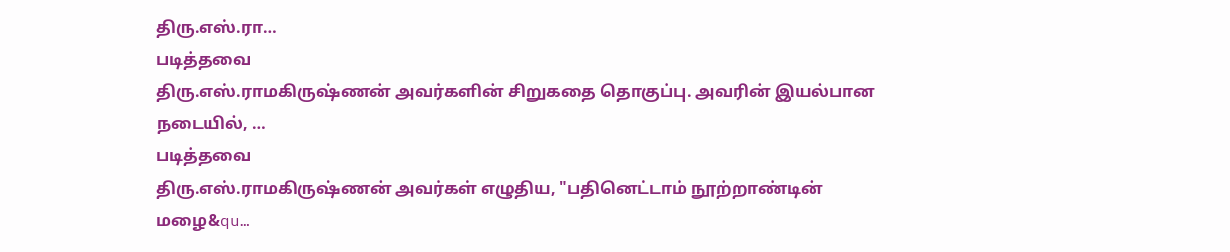திரு.எஸ்.ரா…
படித்தவை
திரு.எஸ்.ராமகிருஷ்ணன் அவர்களின் சிறுகதை தொகுப்பு. அவரின் இயல்பான நடையில், …
படித்தவை
திரு.எஸ்.ராமகிருஷ்ணன் அவர்கள் எழுதிய, "பதினெட்டாம் நூற்றாண்டின் மழை&qu…